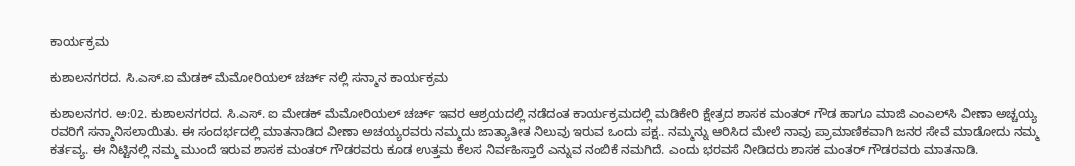ಕಾರ್ಯಕ್ರಮ

ಕುಶಾಲನಗರದ. ಸಿ.ಎಸ್.ಐ ಮೆಡಕ್ ಮೆಮೋರಿಯಲ್ ಚರ್ಚ್ ನಲ್ಲಿ‌ ಸನ್ಮಾನ‌ ಕಾರ್ಯಕ್ರಮ

ಕುಶಾಲನಗರ. ಅ:02. ಕುಶಾಲನಗರದ. ಸಿ.ಎಸ್. ಐ ಮೇಡಕ್ ಮೆಮೋರಿಯಲ್ ಚರ್ಚ್ ಇವರ ಆಶ್ರಯದಲ್ಲಿ ನಡೆದಂತ ಕಾರ್ಯಕ್ರಮದಲ್ಲಿ ಮಡಿಕೇರಿ ಕ್ಷೇತ್ರದ ಶಾಸಕ ಮಂತರ್ ಗೌಡ ಹಾಗೂ ಮಾಜಿ ಎಂಎಲ್‌ಸಿ ವೀಣಾ ಅಚ್ಚಯ್ಯ ರವರಿಗೆ ಸನ್ಮಾನಿಸಲಾಯಿತು. ಈ ಸಂದರ್ಭದಲ್ಲಿ ಮಾತನಾಡಿದ ವೀಣಾ ಅಚಯ್ಯರವರು ನಮ್ಮದು ಜಾತ್ಯಾತೀತ ನಿಲುವು ಇರುವ ಒಂದು ಪಕ್ಷ.. ನಮ್ಮನ್ನು ಆರಿಸಿದ ಮೇಲೆ ನಾವು ಪ್ರಾಮಾಣಿಕವಾಗಿ ಜನರ ಸೇವೆ ಮಾಡೋದು ನಮ್ಮ ಕರ್ತವ್ಯ. ಈ ನಿಟ್ಟಿನಲ್ಲಿ ನಮ್ಮ ಮುಂದೆ ಇರುವ ಶಾಸಕ ಮಂತರ್ ಗೌಡರವರು ಕೂಡ ಉತ್ತಮ ಕೆಲಸ ನಿರ್ವಹಿಸ್ತಾರೆ ಎನ್ನುವ ನಂಬಿಕೆ ನಮಗಿದೆ. ಎಂದು ಭರವಸೆ ನೀಡಿದರು ಶಾಸಕ ಮಂತರ್ ಗೌಡರವರು ಮಾತನಾಡಿ.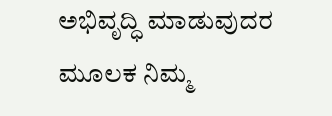ಅಭಿವೃದ್ಧಿ ಮಾಡುವುದರ ಮೂಲಕ ನಿಮ್ಮ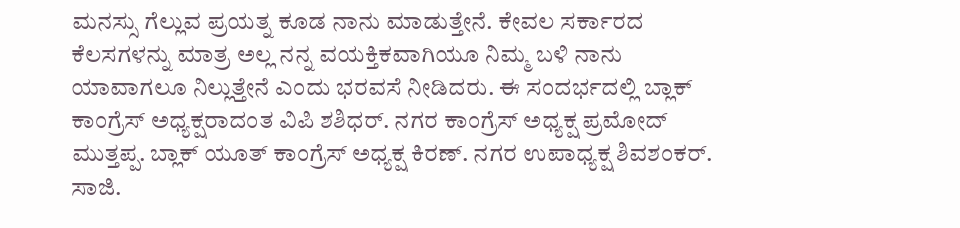ಮನಸ್ಸು ಗೆಲ್ಲುವ ಪ್ರಯತ್ನ ಕೂಡ ನಾನು ಮಾಡುತ್ತೇನೆ. ಕೇವಲ ಸರ್ಕಾರದ ಕೆಲಸಗಳನ್ನು ಮಾತ್ರ ಅಲ್ಲ ನನ್ನ ವಯಕ್ತಿಕವಾಗಿಯೂ ನಿಮ್ಮ ಬಳಿ ನಾನು ಯಾವಾಗಲೂ ನಿಲ್ಲುತ್ತೇನೆ ಎಂದು ಭರವಸೆ ನೀಡಿದರು. ಈ ಸಂದರ್ಭದಲ್ಲಿ ಬ್ಲಾಕ್ ಕಾಂಗ್ರೆಸ್ ಅಧ್ಯಕ್ಷರಾದಂತ ವಿಪಿ ಶಶಿಧರ್. ನಗರ ಕಾಂಗ್ರೆಸ್ ಅಧ್ಯಕ್ಷ ಪ್ರಮೋದ್ ಮುತ್ತಪ್ಪ. ಬ್ಲಾಕ್ ಯೂತ್ ಕಾಂಗ್ರೆಸ್ ಅಧ್ಯಕ್ಷ ಕಿರಣ್. ನಗರ ಉಪಾಧ್ಯಕ್ಷ ಶಿವಶಂಕರ್. ಸಾಜಿ.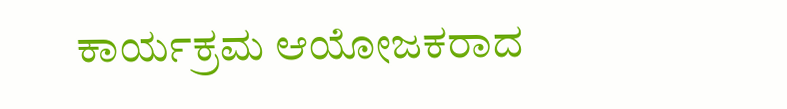ಕಾರ್ಯಕ್ರಮ ಆಯೋಜಕರಾದ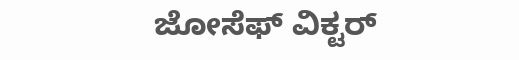ಜೋಸೆಫ್ ವಿಕ್ಟರ್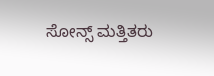ಸೋನ್ಸ್ ಮತ್ತಿತರು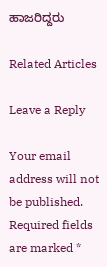ಹಾಜರಿದ್ದರು

Related Articles

Leave a Reply

Your email address will not be published. Required fields are marked *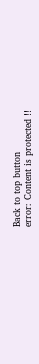Back to top button
error: Content is protected !!